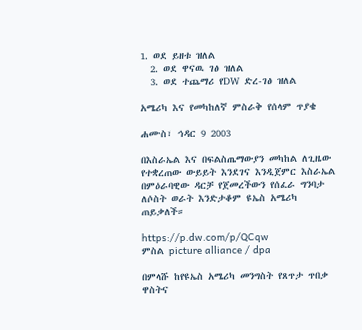1. ወደ ይዘቱ ዝለል
  2. ወደ ዋናዉ ገፅ ዝለል
  3. ወደ ተጨማሪ የDW ድረ-ገፅ ዝለል

አሜሪካ እና የመካከለኛ ምስራቅ የሰላም ጥያቄ

ሐሙስ፣ ኅዳር 9 2003

በእስራኤል እና በፍልስጤማውያን መካከል ለጊዜው የተቋረጠው ውይይት እንደገና እንዲጀምር እስራኤል በምዕራባዊው ዳርቻ የጀመረችውን የሰፈራ ግንባታ ለሶስት ወራት እንድታቆም ዩኤስ አሜሪካ ጠይቃለች።

https://p.dw.com/p/QCqw
ምስል picture alliance / dpa

በምላሹ ከየዩኤስ አሜሪካ መንግስት የጸጥታ ጥበቃ ዋስትና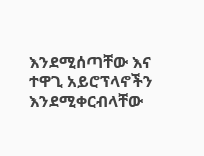እንደሚሰጣቸው እና ተዋጊ አይሮፕላኖችን እንደሚቀርብላቸው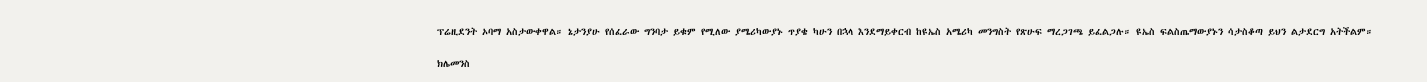ፕሬዚደንት ኦባማ አስታውቀዋል። ኔታንያሁ የሰፈራው ግንባታ ይቁም የሚለው ያሜሪካውያኑ ጥያቄ ካሁን በኋላ እንደማይቀርብ ከዩኤስ አሜሪካ መንግስት የጽሁፍ ማረጋገጫ ይፈልጋሉ። ዩኤስ ፍልስጤማውያኑን ሳታስቆጣ ይህን ልታደርግ አትችልም።

ክሌመንስ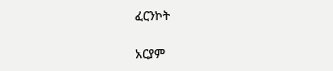ፈርንኮት

አርያም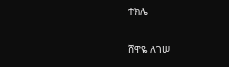ተክሌ

ሸዋዬ ለገሠ